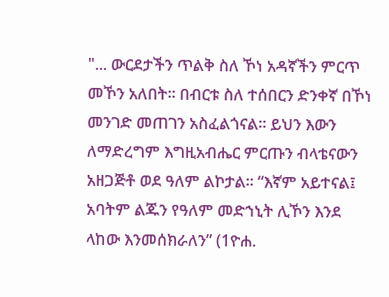"... ውርደታችን ጥልቅ ስለ ኾነ አዳኛችን ምርጥ መኾን አለበት። በብርቱ ስለ ተሰበርን ድንቀኛ በኾነ መንገድ መጠገን አስፈልጎናል። ይህን እውን ለማድረግም እግዚአብሔር ምርጡን ብላቴናውን አዘጋጅቶ ወደ ዓለም ልኮታል። “እኛም አይተናል፤ አባትም ልጁን የዓለም መድኀኒት ሊኾን እንደ ላከው እንመሰክራለን” (1ዮሐ.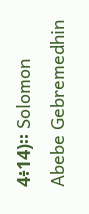4፥14)። Solomon Abebe Gebremedhin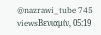@nazrawi_tube 745 viewsΒενιαμίν, 05:19